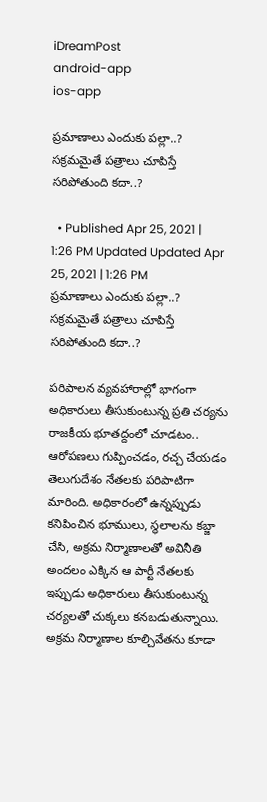iDreamPost
android-app
ios-app

ప్రమాణాలు ఎందుకు పల్లా..? సక్రమమైతే పత్రాలు చూపిస్తే సరిపోతుంది కదా..?

  • Published Apr 25, 2021 | 1:26 PM Updated Updated Apr 25, 2021 | 1:26 PM
ప్రమాణాలు ఎందుకు పల్లా..? సక్రమమైతే పత్రాలు చూపిస్తే సరిపోతుంది కదా..?

పరిపాలన వ్యవహారాల్లో భాగంగా అధికారులు తీసుకుంటున్న ప్రతి చర్యను రాజకీయ భూతద్దంలో చూడటం.. ఆరోపణలు గుప్పించడం, రచ్చ చేయడం తెలుగుదేశం నేతలకు పరిపాటిగా మారింది. అధికారంలో ఉన్నప్పుడు కనిపించిన భూములు, స్థలాలను కబ్జా చేసి, అక్రమ నిర్మాణాలతో అవినీతి అందలం ఎక్కిన ఆ పార్టీ నేతలకు ఇప్పుడు అధికారులు తీసుకుంటున్న చర్యలతో చుక్కలు కనబడుతున్నాయి. అక్రమ నిర్మాణాల కూల్చివేతను కూడా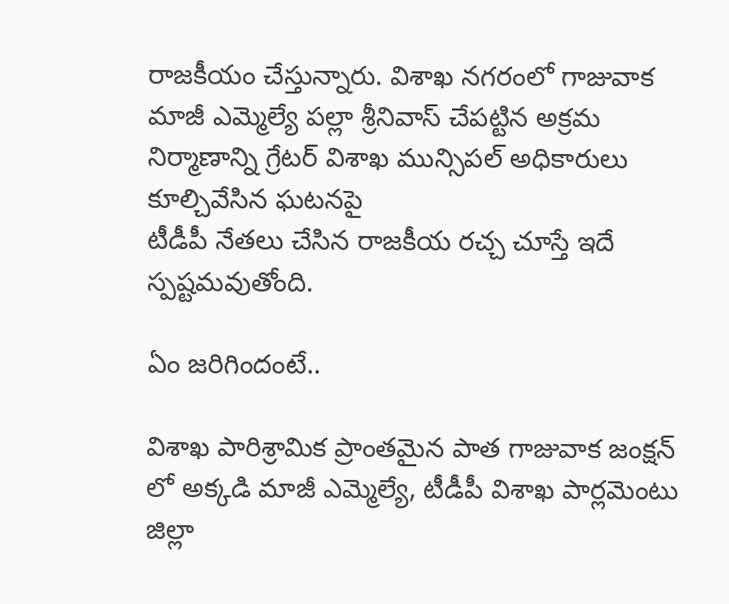రాజకీయం చేస్తున్నారు. విశాఖ నగరంలో గాజువాక మాజీ ఎమ్మెల్యే పల్లా శ్రీనివాస్ చేపట్టిన అక్రమ నిర్మాణాన్ని గ్రేటర్ విశాఖ మున్సిపల్ అధికారులు కూల్చివేసిన ఘటనపై
టీడీపీ నేతలు చేసిన రాజకీయ రచ్చ చూస్తే ఇదే స్పష్టమవుతోంది.

ఏం జరిగిందంటే..

విశాఖ పారిశ్రామిక ప్రాంతమైన పాత గాజువాక జంక్షన్ లో అక్కడి మాజీ ఎమ్మెల్యే, టీడీపీ విశాఖ పార్లమెంటు జిల్లా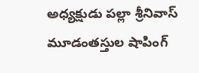అధ్యక్షుడు పల్లా శ్రీనివాస్ మూడంతస్తుల షాపింగ్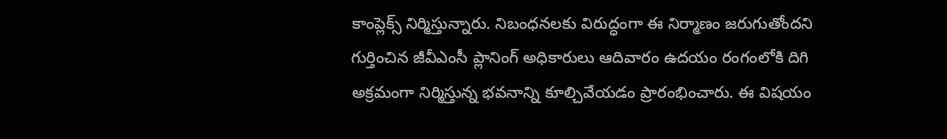కాంప్లెక్స్ నిర్మిస్తున్నారు. నిబంధనలకు విరుద్ధంగా ఈ నిర్మాణం జరుగుతోందని గుర్తించిన జీవీఎంసీ ప్లానింగ్ అధికారులు ఆదివారం ఉదయం రంగంలోకి దిగి అక్రమంగా నిర్మిస్తున్న భవనాన్ని కూల్చివేయడం ప్రారంభించారు. ఈ విషయం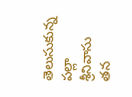తెలుసుకున్న పల్లా శ్రీనివాసు తన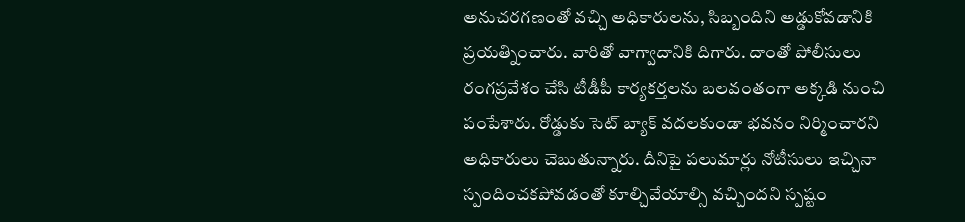అనుచరగణంతో వచ్చి అధికారులను, సిబ్బందిని అడ్డుకోవడానికి ప్రయత్నించారు. వారితో వాగ్వాదానికి దిగారు. దాంతో పోలీసులు రంగప్రవేశం చేసి టీడీపీ కార్యకర్తలను బలవంతంగా అక్కడి నుంచి పంపేశారు. రోడ్డుకు సెట్ బ్యాక్ వదలకుండా భవనం నిర్మించారని అధికారులు చెబుతున్నారు. దీనిపై పలుమార్లు నోటీసులు ఇచ్చినా స్పందించకపోవడంతో కూల్చివేయాల్సి వచ్చిందని స్పష్టం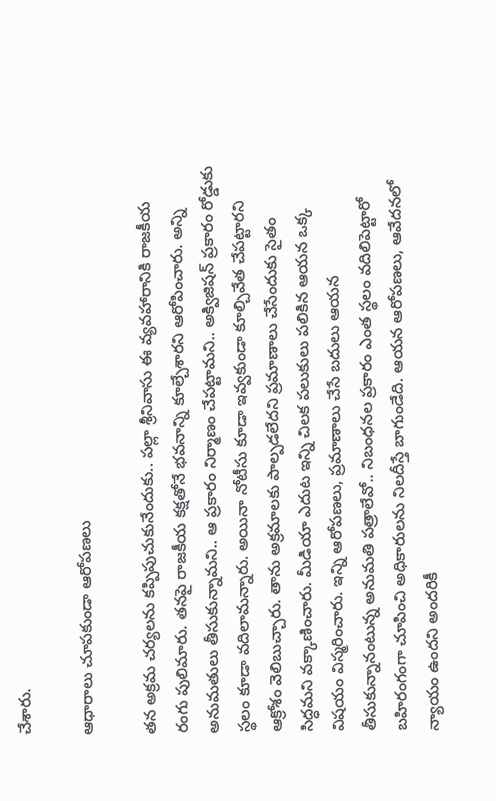చేశారు.

ఆధారాలు చూపకుండా ఆరోపణలు

తన అక్రమ చర్యలను కప్పిపుచుకునేందుకు.. పల్లా శ్రీనివాసు ఈ వ్యవహారానికి రాజకీయ రంగు పులిమారు. తనపై రాజకీయ కక్షతోనే భవనాన్ని కూల్చేశారని ఆరోపించారు. అన్ని అనుమతులు తీసుకున్నామని.. ఆ ప్రకారం నిర్మాణం చేపట్టామని.. అక్విజిషన్ ప్రకారం రోడ్డుకు స్థలం కూడా వదిలామన్నారు. అయినా నోటీసు కూడా ఇవ్వకుండా కూల్చివేత చేపట్టారని ఆక్రోశం వెలిబుచ్చారు. తాను అక్రమాలకు పాల్పడలేదని ప్రమాణాలు చేసేందుకు సైతం సిద్ధమని వక్కాణించారు. మీడియా ఎదుట ఇన్ని చిలక పలుకులు పలికిన ఆయన ఒక్క విషయం విస్మరించారు. ఇన్ని ఆరోపణలు, ప్రమాణాలు చేసే బదులు ఆయన తీసుకున్నానంటున్న అనుమతి పత్రాలేవో.. నిబంధనల ప్రకారం ఎంత స్థలం వదిలిపెట్టారో బహిరంగంగా చూపించి అధికారులను నిలదీస్తే బాగుండేది. ఆయన ఆరోపణలు, ఆవేదనలో న్యాయం ఉందని అందరికీ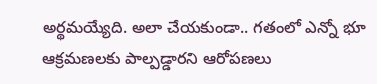అర్థమయ్యేది. అలా చేయకుండా.. గతంలో ఎన్నో భూ ఆక్రమణలకు పాల్పడ్డారని ఆరోపణలు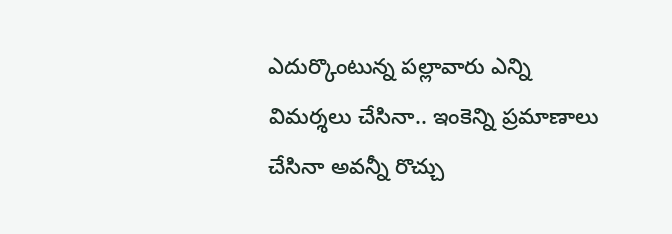ఎదుర్కొంటున్న పల్లావారు ఎన్ని విమర్శలు చేసినా.. ఇంకెన్ని ప్రమాణాలు చేసినా అవన్నీ రొచ్చు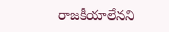రాజకీయాలేనని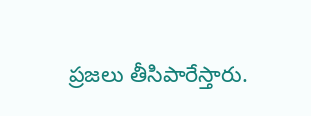ప్రజలు తీసిపారేస్తారు.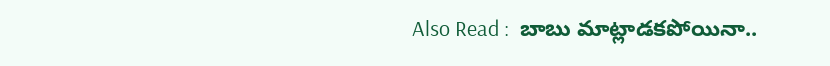Also Read :  బాబు మాట్లాడకపోయినా..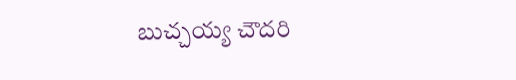బుచ్చయ్య చౌదరి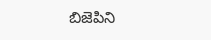బిజెపిని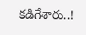కడిగేశారు..!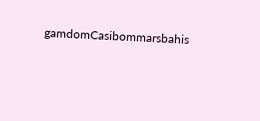gamdomCasibommarsbahis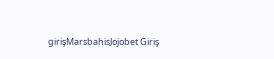girişMarsbahisJojobet Giriş